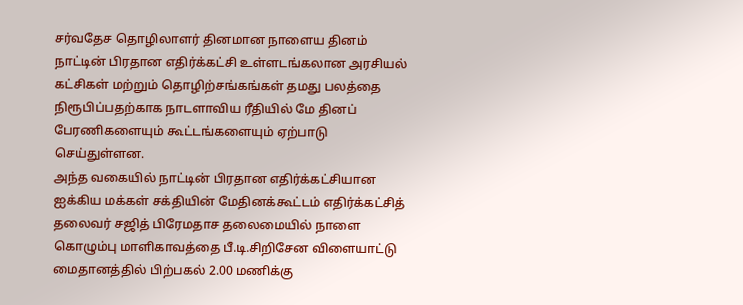சர்வதேச தொழிலாளர் தினமான நாளைய தினம் நாட்டின் பிரதான எதிர்க்கட்சி உள்ளடங்கலான அரசியல் கட்சிகள் மற்றும் தொழிற்சங்கங்கள் தமது பலத்தை நிரூபிப்பதற்காக நாடளாவிய ரீதியில் மே தினப் பேரணிகளையும் கூட்டங்களையும் ஏற்பாடு செய்துள்ளன.
அந்த வகையில் நாட்டின் பிரதான எதிர்க்கட்சியான ஐக்கிய மக்கள் சக்தியின் மேதினக்கூட்டம் எதிர்க்கட்சித் தலைவர் சஜித் பிரேமதாச தலைமையில் நாளை கொழும்பு மாளிகாவத்தை பீ.டி.சிறிசேன விளையாட்டு மைதானத்தில் பிற்பகல் 2.00 மணிக்கு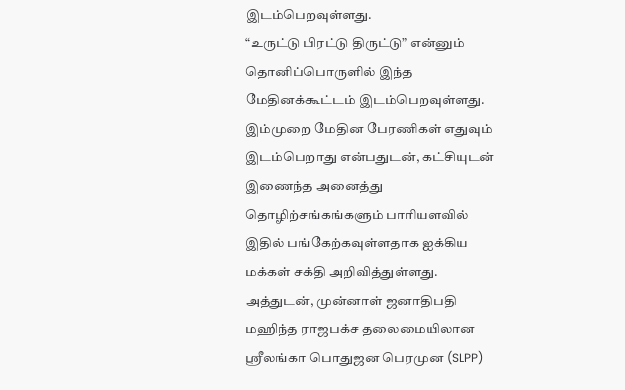இடம்பெறவுள்ளது.
“உருட்டு பிரட்டு திருட்டு” என்னும் தொனிப்பொருளில் இந்த மேதினக்கூட்டம் இடம்பெறவுள்ளது. இம்முறை மேதின பேரணிகள் எதுவும் இடம்பெறாது என்பதுடன், கட்சியுடன் இணைந்த அனைத்து தொழிற்சங்கங்களும் பாரியளவில் இதில் பங்கேற்கவுள்ளதாக ஐக்கிய மக்கள் சக்தி அறிவித்துள்ளது.
அத்துடன், முன்னாள் ஜனாதிபதி மஹிந்த ராஜபக்ச தலைமையிலான ஸ்ரீலங்கா பொதுஜன பெரமுன (SLPP)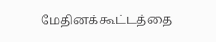மேதினக்கூட்டத்தை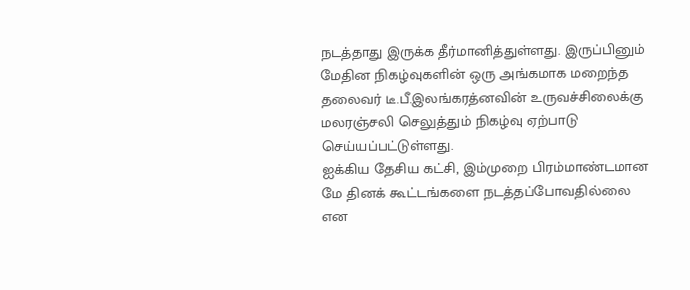நடத்தாது இருக்க தீர்மானித்துள்ளது. இருப்பினும் மேதின நிகழ்வுகளின் ஒரு அங்கமாக மறைந்த தலைவர் டீ.பீ.இலங்கரத்னவின் உருவச்சிலைக்கு மலரஞ்சலி செலுத்தும் நிகழ்வு ஏற்பாடு செய்யப்பட்டுள்ளது.
ஐக்கிய தேசிய கட்சி, இம்முறை பிரம்மாண்டமான மே தினக் கூட்டங்களை நடத்தப்போவதில்லை என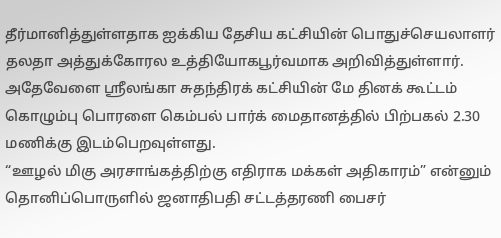தீர்மானித்துள்ளதாக ஐக்கிய தேசிய கட்சியின் பொதுச்செயலாளர் தலதா அத்துக்கோரல உத்தியோகபூர்வமாக அறிவித்துள்ளார்.
அதேவேளை ஸ்ரீலங்கா சுதந்திரக் கட்சியின் மே தினக் கூட்டம் கொழும்பு பொரளை கெம்பல் பார்க் மைதானத்தில் பிற்பகல் 2.30 மணிக்கு இடம்பெறவுள்ளது.
“ஊழல் மிகு அரசாங்கத்திற்கு எதிராக மக்கள் அதிகாரம்” என்னும் தொனிப்பொருளில் ஜனாதிபதி சட்டத்தரணி பைசர்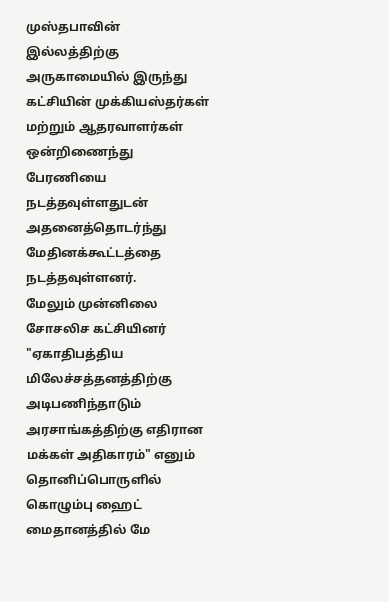முஸ்தபாவின் இல்லத்திற்கு அருகாமையில் இருந்து கட்சியின் முக்கியஸ்தர்கள் மற்றும் ஆதரவாளர்கள் ஒன்றிணைந்து பேரணியை நடத்தவுள்ளதுடன் அதனைத்தொடர்ந்து மேதினக்கூட்டத்தை நடத்தவுள்ளனர்.
மேலும் முன்னிலை சோசலிச கட்சியினர் "ஏகாதிபத்திய மிலேச்சத்தனத்திற்கு அடிபணிந்தாடும் அரசாங்கத்திற்கு எதிரான மக்கள் அதிகாரம்" எனும் தொனிப்பொருளில் கொழும்பு ஹைட் மைதானத்தில் மே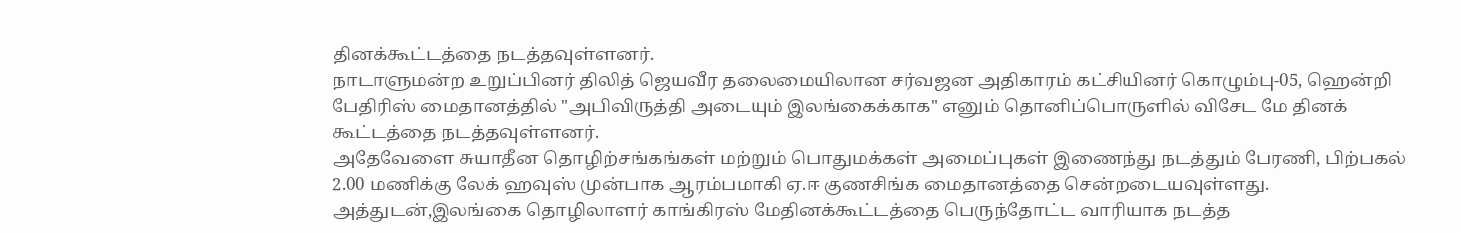தினக்கூட்டத்தை நடத்தவுள்ளனர்.
நாடாளுமன்ற உறுப்பினர் திலித் ஜெயவீர தலைமையிலான சர்வஜன அதிகாரம் கட்சியினர் கொழும்பு-05, ஹென்றி பேதிரிஸ் மைதானத்தில் "அபிவிருத்தி அடையும் இலங்கைக்காக" எனும் தொனிப்பொருளில் விசேட மே தினக் கூட்டத்தை நடத்தவுள்ளனர்.
அதேவேளை சுயாதீன தொழிற்சங்கங்கள் மற்றும் பொதுமக்கள் அமைப்புகள் இணைந்து நடத்தும் பேரணி, பிற்பகல் 2.00 மணிக்கு லேக் ஹவுஸ் முன்பாக ஆரம்பமாகி ஏ.ஈ குணசிங்க மைதானத்தை சென்றடையவுள்ளது.
அத்துடன்,இலங்கை தொழிலாளர் காங்கிரஸ் மேதினக்கூட்டத்தை பெருந்தோட்ட வாரியாக நடத்த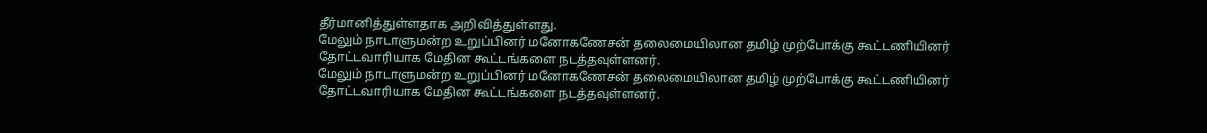தீர்மானித்துள்ளதாக அறிவித்துள்ளது.
மேலும் நாடாளுமன்ற உறுப்பினர் மனோகணேசன் தலைமையிலான தமிழ் முற்போக்கு கூட்டணியினர் தோட்டவாரியாக மேதின கூட்டங்களை நடத்தவுள்ளனர்.
மேலும் நாடாளுமன்ற உறுப்பினர் மனோகணேசன் தலைமையிலான தமிழ் முற்போக்கு கூட்டணியினர் தோட்டவாரியாக மேதின கூட்டங்களை நடத்தவுள்ளனர்.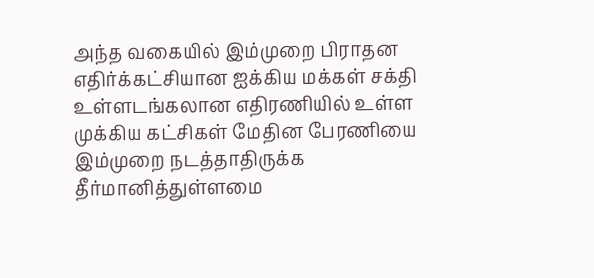அந்த வகையில் இம்முறை பிராதன எதிர்க்கட்சியான ஐக்கிய மக்கள் சக்தி உள்ளடங்கலான எதிரணியில் உள்ள முக்கிய கட்சிகள் மேதின பேரணியை இம்முறை நடத்தாதிருக்க தீர்மானித்துள்ளமை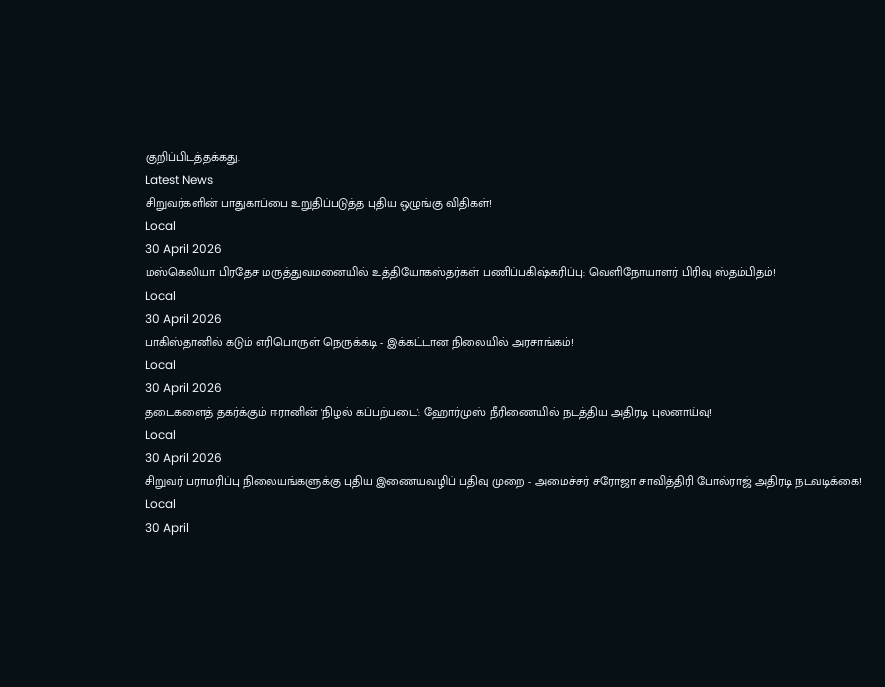குறிப்பிடத்தக்கது.
Latest News
சிறுவர்களின் பாதுகாப்பை உறுதிப்படுத்த புதிய ஒழுங்கு விதிகள்!
Local
30 April 2026
மஸ்கெலியா பிரதேச மருத்துவமனையில் உத்தியோகஸ்தர்கள் பணிப்பகிஷ்கரிப்பு: வெளிநோயாளர் பிரிவு ஸ்தம்பிதம்!
Local
30 April 2026
பாகிஸ்தானில் கடும் எரிபொருள் நெருக்கடி - இக்கட்டான நிலையில் அரசாங்கம்!
Local
30 April 2026
தடைகளைத் தகர்க்கும் ஈரானின் 'நிழல் கப்பற்படை': ஹோர்முஸ் நீரிணையில் நடத்திய அதிரடி புலனாய்வு!
Local
30 April 2026
சிறுவர் பராமரிப்பு நிலையங்களுக்கு புதிய இணையவழிப் பதிவு முறை - அமைச்சர் சரோஜா சாவித்திரி போல்ராஜ் அதிரடி நடவடிக்கை!
Local
30 April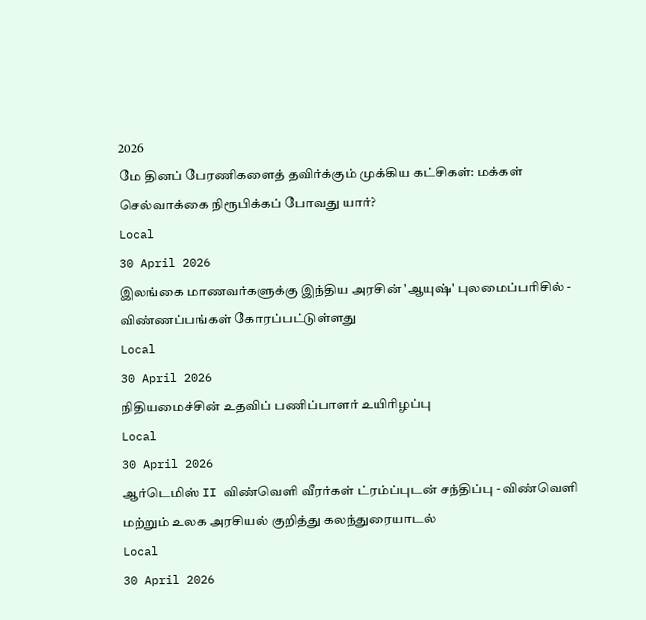2026
மே தினப் பேரணிகளைத் தவிர்க்கும் முக்கிய கட்சிகள்: மக்கள் செல்வாக்கை நிரூபிக்கப் போவது யார்?
Local
30 April 2026
இலங்கை மாணவர்களுக்கு இந்திய அரசின் 'ஆயுஷ்' புலமைப்பரிசில் - விண்ணப்பங்கள் கோரப்பட்டுள்ளது
Local
30 April 2026
நிதியமைச்சின் உதவிப் பணிப்பாளர் உயிரிழப்பு
Local
30 April 2026
ஆர்டெமிஸ் II விண்வெளி வீரர்கள் ட்ரம்ப்புடன் சந்திப்பு - விண்வெளி மற்றும் உலக அரசியல் குறித்து கலந்துரையாடல்
Local
30 April 2026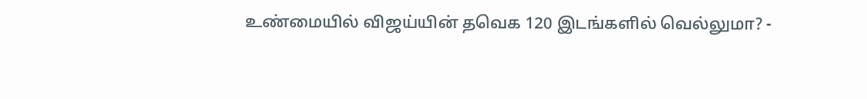உண்மையில் விஜய்யின் தவெக 120 இடங்களில் வெல்லுமா? -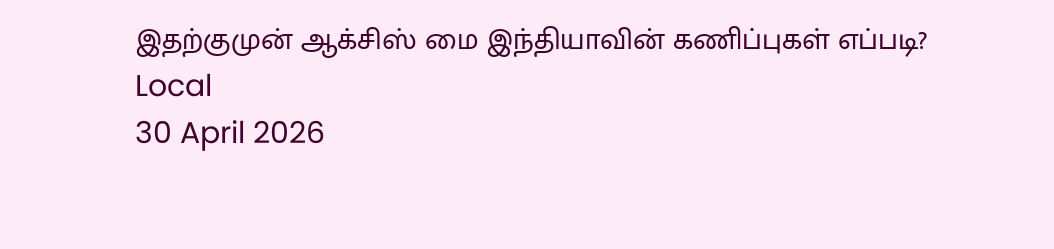இதற்குமுன் ஆக்சிஸ் மை இந்தியாவின் கணிப்புகள் எப்படி?
Local
30 April 2026